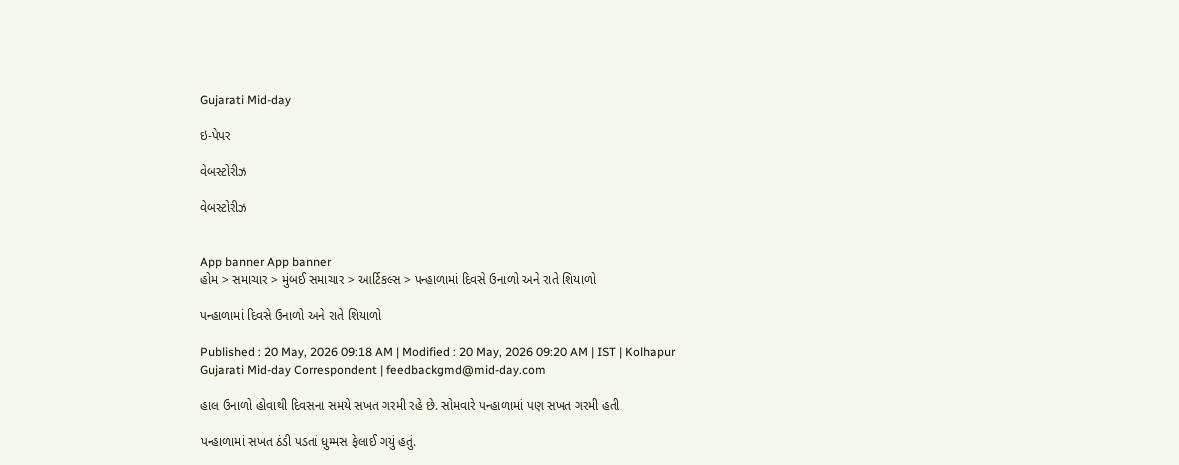Gujarati Mid-day

ઇ-પેપર

વેબસ્ટોરીઝ

વેબસ્ટોરીઝ


App banner App banner
હોમ > સમાચાર > મુંબઈ સમાચાર > આર્ટિકલ્સ > પન્હાળામાં દિવસે ઉનાળો અને રાતે શિયાળો

પન્હાળામાં દિવસે ઉનાળો અને રાતે શિયાળો

Published : 20 May, 2026 09:18 AM | Modified : 20 May, 2026 09:20 AM | IST | Kolhapur
Gujarati Mid-day Correspondent | feedbackgmd@mid-day.com

હાલ ઉનાળો હોવાથી દિવસના સમયે સખત ગરમી રહે છે. સોમવારે પન્હાળામાં પણ સખત ગરમી હતી

પન્હાળામાં સખત ઠંડી પડતાં ધુમ્મસ ફેલાઈ ગયું હતું.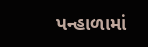પન્હાળામાં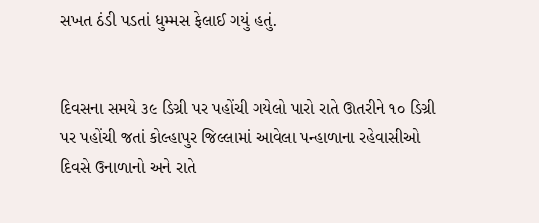સખત ઠંડી પડતાં ધુમ્મસ ફેલાઈ ગયું હતું.


દિવસના સમયે ૩૯ ડિગ્રી પર પહોંચી ગયેલો પારો રાતે ઊતરીને ૧૦ ડિગ્રી પર પહોંચી જતાં કોલ્હાપુર જિલ્લામાં આવેલા પન્હાળાના રહેવાસીઓ દિવસે ઉનાળાનો અને રાતે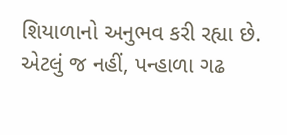શિયાળાનો અનુભવ કરી રહ્યા છે. એટલું જ નહીં, પન્હાળા ગઢ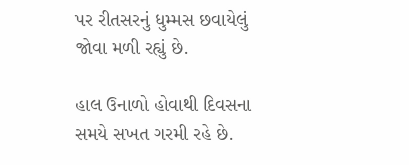પર રીતસરનું ધુમ્મસ છવાયેલું જોવા મળી રહ્યું છે.

હાલ ઉનાળો હોવાથી દિવસના સમયે સખત ગરમી રહે છે.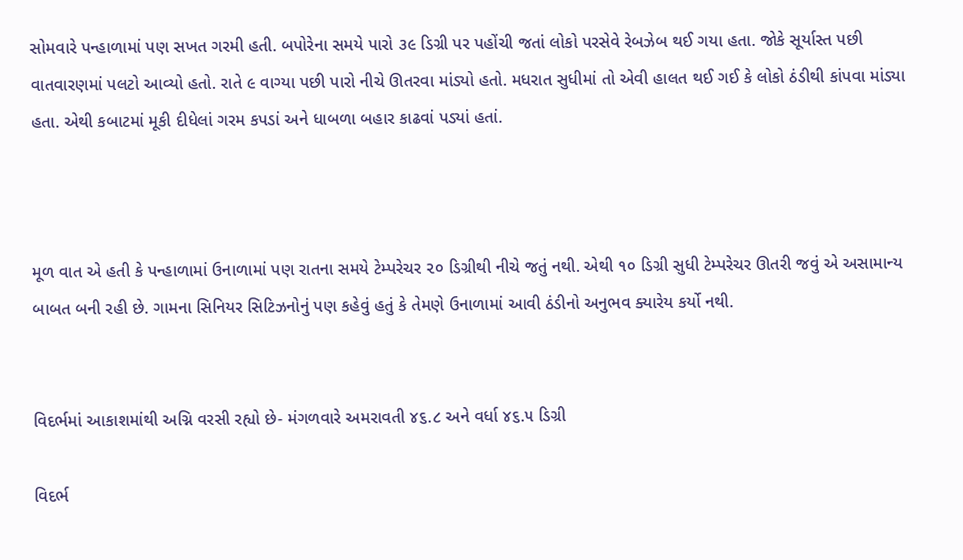સોમવારે પન્હાળામાં પણ સખત ગરમી હતી. બપોરેના સમયે પારો ૩૯ ડિગ્રી પર પહોંચી જતાં લોકો પરસેવે રેબઝેબ થઈ ગયા હતા. જોકે સૂર્યાસ્ત પછી વાતવારણમાં પલટો આવ્યો હતો. રાતે ૯ વાગ્યા પછી પારો નીચે ઊતરવા માંડ્યો હતો. મધરાત સુધીમાં તો એવી હાલત થઈ ગઈ કે લોકો ઠંડીથી કાંપવા માંડ્યા હતા. એથી કબાટમાં મૂકી દીધેલાં ગરમ કપડાં અને ધાબળા બહાર કાઢવાં પડ્યાં હતાં.



મૂળ વાત એ હતી કે પન્હાળામાં ઉનાળામાં પણ રાતના સમયે ટેમ્પરેચર ૨૦ ડિગ્રીથી નીચે જતું નથી. એથી ૧૦ ડિગ્રી સુધી ટેમ્પરેચર ઊતરી જવું એ અસામાન્ય બાબત બની રહી છે. ગામના સિનિયર સિટિઝનોનું પણ કહેવું હતું કે તેમણે ઉનાળામાં આવી ઠંડીનો અનુભવ ક્યારેય કર્યો નથી.


વિદર્ભમાં આકાશમાંથી અગ્નિ વરસી રહ્યો છે- મંગળવારે અમરાવતી ૪૬.૮ અને વર્ધા ૪૬.૫ ડિગ્રી

વિદર્ભ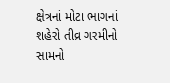ક્ષેત્રનાં મોટા ભાગનાં શહેરો તીવ્ર ગરમીનો સામનો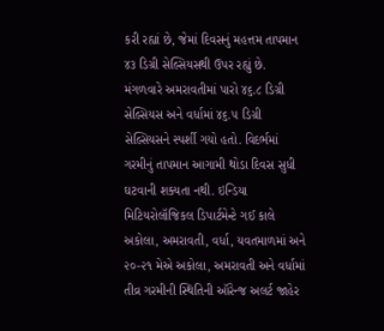કરી રહ્યાં છે, જેમાં દિવસનું મહત્તમ તાપમાન ૪૩ ડિગ્રી સેલ્સિયસથી ઉપર રહ્યું છે. મંગળવારે અમરાવતીમાં પારો ૪૬.૮ ડિગ્રી સેલ્સિયસ અને વર્ધામાં ૪૬.૫ ડિગ્રી સેલ્સિયસને સ્પર્શી ગયો હતો. વિદર્ભમાં ગરમીનું તાપમાન આગામી થોડા દિવસ સુધી ઘટવાની શક્યતા નથી. ઇન્ડિયા મિટિયરોલૉજિકલ ડિપાર્ટમેન્ટે ગઈ કાલે અકોલા, અમરાવતી, વર્ધા, યવતમાળમાં અને ૨૦-૨૧ મેએ અકોલા, અમરાવતી અને વર્ધામાં તીવ્ર ગરમીની સ્થિતિની ઑરેન્જ અલર્ટ જાહેર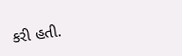કરી હતી.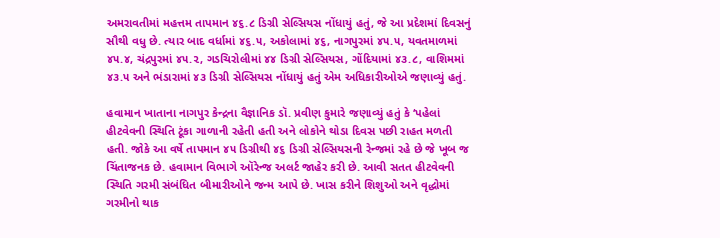અમરાવતીમાં મહત્તમ તાપમાન ૪૬.૮ ડિગ્રી સેલ્સિયસ નોંધાયું હતું, જે આ પ્રદેશમાં દિવસનું સૌથી વધુ છે. ત્યાર બાદ વર્ધામાં ૪૬.૫, અકોલામાં ૪૬, નાગપુરમાં ૪૫.૫, યવતમાળમાં ૪૫.૪, ચંદ્રપુરમાં ૪૫.૨, ગડચિરોલીમાં ૪૪ ડિગ્રી સેલ્સિયસ, ગોંદિયામાં ૪૩.૮, વાશિમમાં ૪૩.૫ અને ભંડારામાં ૪૩ ડિગ્રી સેલ્સિયસ નોંધાયું હતું એમ અધિકારીઓએ જણાવ્યું હતું.

હવામાન ખાતાના નાગપુર કેન્દ્રના વૈજ્ઞાનિક ડૉ. પ્રવીણ કુમારે જણાવ્યું હતું કે ‘પહેલાં હીટવેવની સ્થિતિ ટૂંકા ગાળાની રહેતી હતી અને લોકોને થોડા દિવસ પછી રાહત મળતી હતી. જોકે આ વર્ષે તાપમાન ૪૫ ડિગ્રીથી ૪૬ ડિગ્રી સેલ્સિયસની રેન્જમાં રહે છે જે ખૂબ જ ચિંતાજનક છે. હવામાન વિભાગે ઑરેન્જ અલર્ટ જાહેર કરી છે. આવી સતત હીટવેવની સ્થિતિ ગરમી સંબંધિત બીમારીઓને જન્મ આપે છે. ખાસ કરીને શિશુઓ અને વૃદ્ધોમાં ગરમીનો થાક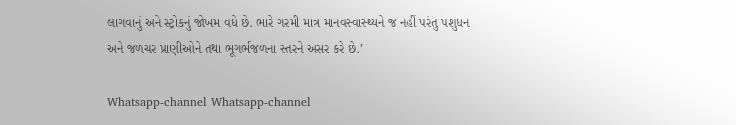લાગવાનું અને સ્ટ્રોકનું જોખમ વધે છે. ભારે ગરમી માત્ર માનવસ્વાસ્થ્યને જ નહીં પરંતુ પશુધન અને જળચર પ્રાણીઓને તથા ભૂગર્ભજળના સ્તરને અસર કરે છે.’

Whatsapp-channel Whatsapp-channel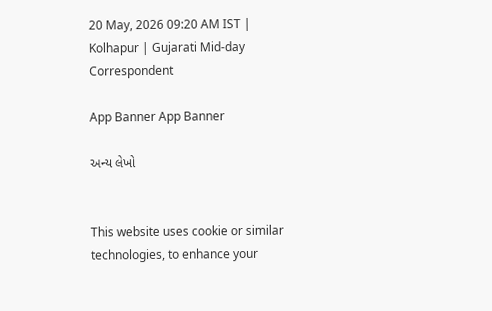20 May, 2026 09:20 AM IST | Kolhapur | Gujarati Mid-day Correspondent

App Banner App Banner

અન્ય લેખો


This website uses cookie or similar technologies, to enhance your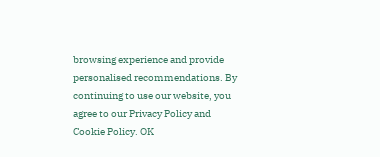browsing experience and provide personalised recommendations. By continuing to use our website, you agree to our Privacy Policy and Cookie Policy. OK